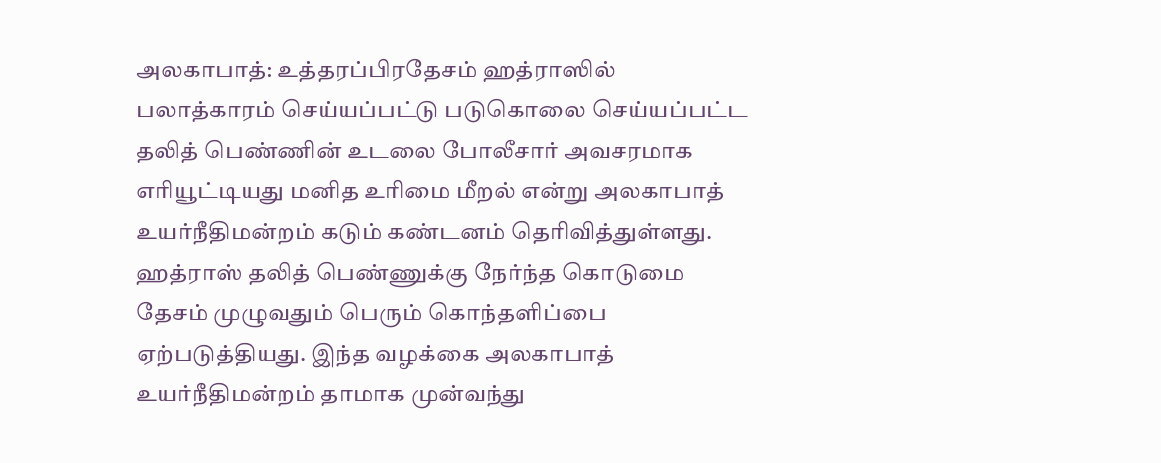அலகாபாத்: உத்தரப்பிரதேசம் ஹத்ராஸில் பலாத்காரம் செய்யப்பட்டு படுகொலை செய்யப்பட்ட தலித் பெண்ணின் உடலை போலீசார் அவசரமாக எரியூட்டியது மனித உரிமை மீறல் என்று அலகாபாத் உயர்நீதிமன்றம் கடும் கண்டனம் தெரிவித்துள்ளது. ஹத்ராஸ் தலித் பெண்ணுக்கு நேர்ந்த கொடுமை தேசம் முழுவதும் பெரும் கொந்தளிப்பை ஏற்படுத்தியது. இந்த வழக்கை அலகாபாத் உயர்நீதிமன்றம் தாமாக முன்வந்து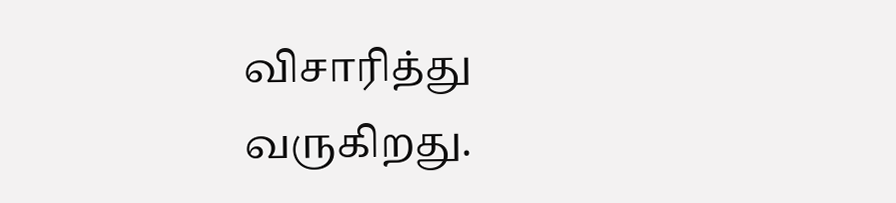விசாரித்து வருகிறது.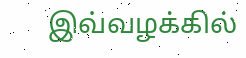இவ்வழக்கில்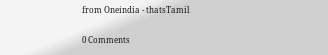from Oneindia - thatsTamil

0 Comments